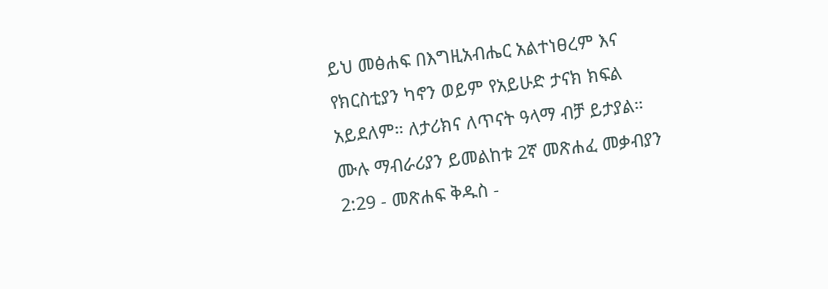ይህ መፅሐፍ በእግዚአብሔር አልተነፀረም እና የክርስቲያን ካኖን ወይም የአይሁድ ታናክ ክፍል አይደለም። ለታሪክና ለጥናት ዓላማ ብቻ ይታያል። ሙሉ ማብራሪያን ይመልከቱ 2ኛ መጽሐፈ መቃብያን 2:29 - መጽሐፍ ቅዱስ -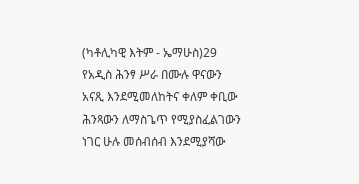(ካቶሊካዊ እትም - ኤማሁስ)29 የአዲስ ሕንፃ ሥራ በሙሉ ዋናውን አናጺ እንደሚመለከትና ቀለም ቀቢው ሕንጻውን ለማስጌጥ የሚያስፈልገውን ነገር ሁሉ መሰብሰብ እንደሚያሻው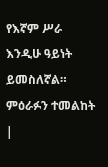የእኛም ሥራ እንዲሁ ዓይነት ይመስለኛል። ምዕራፉን ተመልከት |